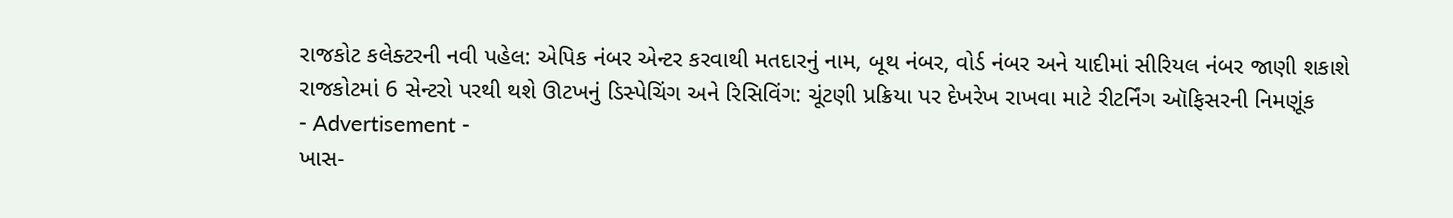રાજકોટ કલેક્ટરની નવી પહેલ: એપિક નંબર એન્ટર કરવાથી મતદારનું નામ, બૂથ નંબર, વોર્ડ નંબર અને યાદીમાં સીરિયલ નંબર જાણી શકાશે
રાજકોટમાં 6 સેન્ટરો પરથી થશે ઊટખનું ડિસ્પેચિંગ અને રિસિવિંગ: ચૂંટણી પ્રક્રિયા પર દેખરેખ રાખવા માટે રીટર્નિંગ ઑફિસરની નિમણૂંક
- Advertisement -
ખાસ-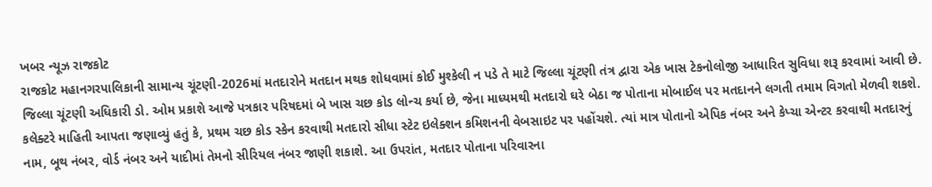ખબર ન્યૂઝ રાજકોટ
રાજકોટ મહાનગરપાલિકાની સામાન્ય ચૂંટણી-2026માં મતદારોને મતદાન મથક શોધવામાં કોઈ મુશ્કેલી ન પડે તે માટે જિલ્લા ચૂંટણી તંત્ર દ્વારા એક ખાસ ટેકનોલોજી આધારિત સુવિધા શરૂ કરવામાં આવી છે. જિલ્લા ચૂંટણી અધિકારી ડો. ઓમ પ્રકાશે આજે પત્રકાર પરિષદમાં બે ખાસ ચછ કોડ લોન્ચ કર્યા છે, જેના માધ્યમથી મતદારો ઘરે બેઠા જ પોતાના મોબાઈલ પર મતદાનને લગતી તમામ વિગતો મેળવી શકશે.
કલેક્ટરે માહિતી આપતા જણાવ્યું હતું કે, પ્રથમ ચછ કોડ સ્કેન કરવાથી મતદારો સીધા સ્ટેટ ઇલેક્શન કમિશનની વેબસાઇટ પર પહોંચશે. ત્યાં માત્ર પોતાનો એપિક નંબર અને કેપ્ચા એન્ટર કરવાથી મતદારનું નામ, બૂથ નંબર, વોર્ડ નંબર અને યાદીમાં તેમનો સીરિયલ નંબર જાણી શકાશે. આ ઉપરાંત, મતદાર પોતાના પરિવારના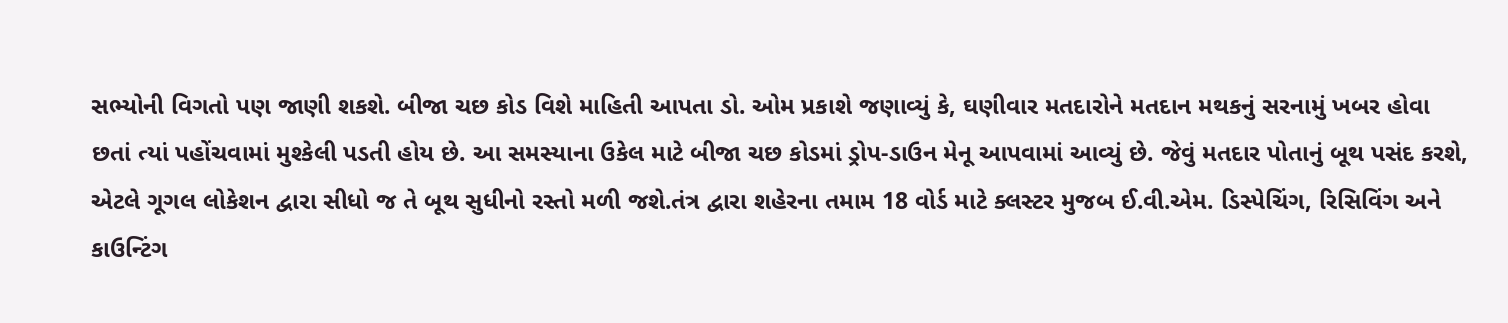સભ્યોની વિગતો પણ જાણી શકશે. બીજા ચછ કોડ વિશે માહિતી આપતા ડો. ઓમ પ્રકાશે જણાવ્યું કે, ઘણીવાર મતદારોને મતદાન મથકનું સરનામું ખબર હોવા છતાં ત્યાં પહોંચવામાં મુશ્કેલી પડતી હોય છે. આ સમસ્યાના ઉકેલ માટે બીજા ચછ કોડમાં ડ્રોપ-ડાઉન મેનૂ આપવામાં આવ્યું છે. જેવું મતદાર પોતાનું બૂથ પસંદ કરશે, એટલે ગૂગલ લોકેશન દ્વારા સીધો જ તે બૂથ સુધીનો રસ્તો મળી જશે.તંત્ર દ્વારા શહેરના તમામ 18 વોર્ડ માટે ક્લસ્ટર મુજબ ઈ.વી.એમ. ડિસ્પેચિંગ, રિસિવિંગ અને કાઉન્ટિંગ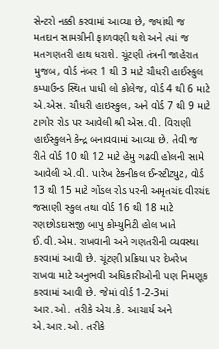સેન્ટરો નક્કી કરવામાં આવ્યા છે, જ્યાંથી જ મતદાન સામગ્રીની ફાળવણી થશે અને ત્યાં જ મતગણતરી હાથ ધરાશે. ચૂંટણી તંત્રની જાહેરાત મુજબ, વોર્ડ નંબર 1 થી 3 માટે ચૌધરી હાઈસ્કુલ કમ્પાઉન્ડ સ્થિત પાધી લો કોલેજ, વોર્ડ 4 થી 6 માટે એ.એસ. ચૌધરી હાઇસ્કુલ, અને વોર્ડ 7 થી 9 માટે ટાગોર રોડ પર આવેલી શ્રી એસ.વી. વિરાણી હાઈસ્કુલને કેન્દ્ર બનાવવામાં આવ્યા છે. તેવી જ રીતે વોર્ડ 10 થી 12 માટે હેમુ ગઢવી હોલની સામે આવેલી એ.વી. પારેખ ટેકનીકલ ઈન્સ્ટીટ્યુટ, વોર્ડ 13 થી 15 માટે ગોંડલ રોડ પરની અમૃતચંદ વીરચંદ જસાણી સ્કુલ તથા વોર્ડ 16 થી 18 માટે રણછોડદાસજી બાપુ કોમ્યુનિટી હોલ ખાતે ઈ.વી.એમ. રાખવાની અને ગણતરીની વ્યવસ્થા કરવામાં આવી છે. ચૂંટણી પ્રક્રિયા પર દેખરેખ રાખવા માટે અનુભવી અધિકારીઓની પણ નિમણૂક કરવામાં આવી છે. જેમાં વોર્ડ 1-2-3માં આર.ઓ. તરીકે એચ.કે. આચાર્ય અને એ.આર.ઓ. તરીકે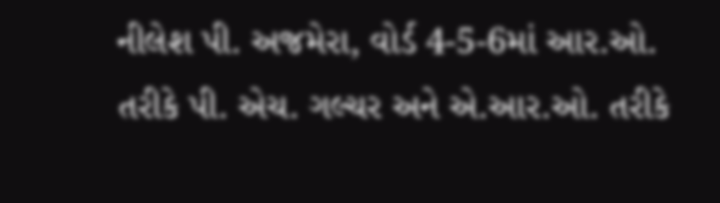નીલેશ પી. અજમેરા, વોર્ડ 4-5-6માં આર.ઓ. તરીકે પી. એચ. ગલ્ચર અને એ.આર.ઓ. તરીકે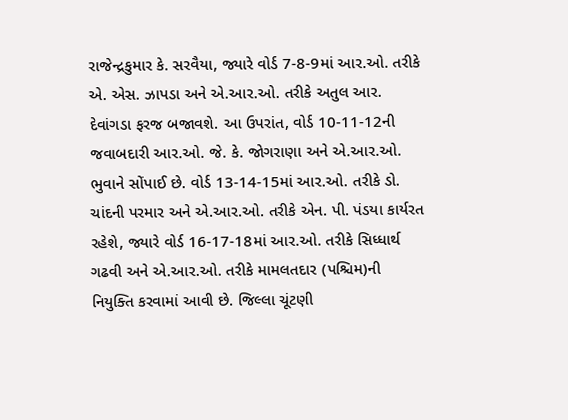રાજેન્દ્રકુમાર કે. સરવૈયા, જ્યારે વોર્ડ 7-8-9માં આર.ઓ. તરીકે એ. એસ. ઝાપડા અને એ.આર.ઓ. તરીકે અતુલ આર. દેવાંગડા ફરજ બજાવશે. આ ઉપરાંત, વોર્ડ 10-11-12ની જવાબદારી આર.ઓ. જે. કે. જોગરાણા અને એ.આર.ઓ. ભુવાને સોંપાઈ છે. વોર્ડ 13-14-15માં આર.ઓ. તરીકે ડો. ચાંદની પરમાર અને એ.આર.ઓ. તરીકે એન. પી. પંડયા કાર્યરત રહેશે, જ્યારે વોર્ડ 16-17-18માં આર.ઓ. તરીકે સિધ્ધાર્થ ગઢવી અને એ.આર.ઓ. તરીકે મામલતદાર (પશ્ચિમ)ની નિયુક્તિ કરવામાં આવી છે. જિલ્લા ચૂંટણી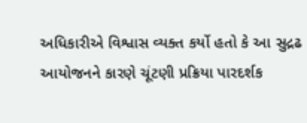અધિકારીએ વિશ્વાસ વ્યક્ત કર્યો હતો કે આ સુદ્રઢ આયોજનને કારણે ચૂંટણી પ્રક્રિયા પારદર્શક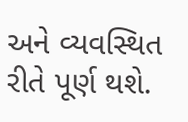અને વ્યવસ્થિત રીતે પૂર્ણ થશે.